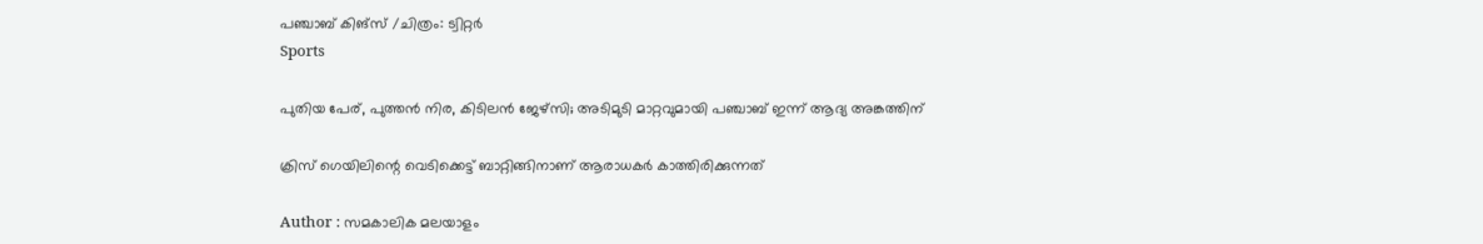പഞ്ചാബ് കിങ്സ് /ചിത്രം: ട്വിറ്റർ
Sports

പുതിയ പേര്, പുത്തന്‍ നിര, കിടിലന്‍ ജേഴ്‌സി; അടിമുടി മാറ്റവുമായി പഞ്ചാബ് ഇന്ന് ആദ്യ അങ്കത്തിന്

ക്രിസ് ഗെയിലിന്റെ വെടിക്കെട്ട് ബാറ്റിങ്ങിനാണ് ആരാധകര്‍ കാത്തിരിക്കുന്നത്

Author : സമകാലിക മലയാളം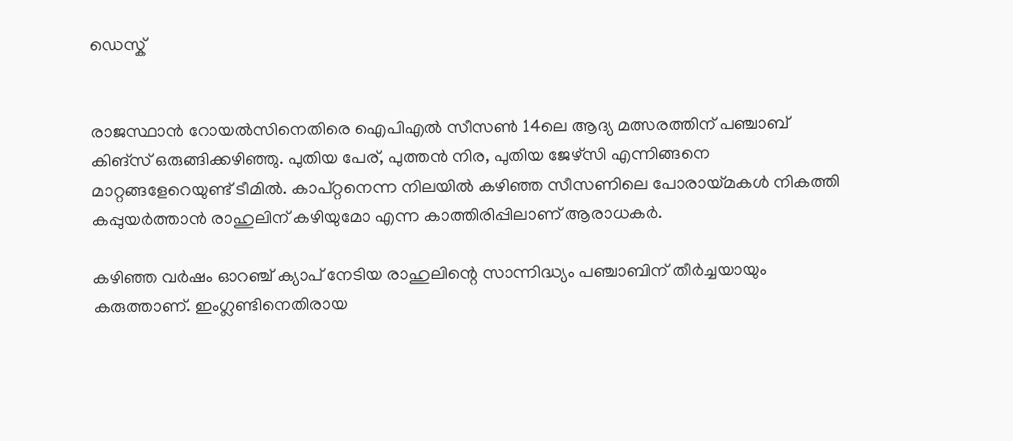ഡെസ്ക്


രാജസ്ഥാന്‍ റോയല്‍സിനെതിരെ ഐപിഎല്‍ സീസണ്‍ 14ലെ ആദ്യ മത്സരത്തിന് പഞ്ചാബ് കിങ്‌സ് ഒരുങ്ങിക്കഴിഞ്ഞു. പുതിയ പേര്, പുത്തന്‍ നിര, പുതിയ ജേഴ്‌സി എന്നിങ്ങനെ മാറ്റങ്ങളേറെയുണ്ട് ടീമില്‍. കാപ്റ്റനെന്ന നിലയില്‍ കഴിഞ്ഞ സീസണിലെ പോരായ്മകള്‍ നികത്തി കപ്പുയര്‍ത്താന്‍ രാഹുലിന് കഴിയുമോ എന്ന കാത്തിരിപ്പിലാണ് ആരാധകര്‍.

കഴിഞ്ഞ വർഷം ഓറഞ്ച് ക്യാപ് നേടിയ രാഹുലിന്റെ സാന്നിദ്ധ്യം പഞ്ചാബിന് തീര്‍ച്ചയായും കരുത്താണ്. ഇംഗ്ലണ്ടിനെതിരായ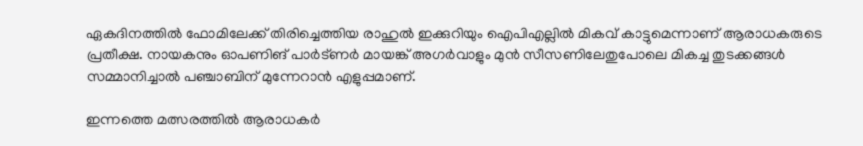ഏകദിനത്തില്‍ ഫോമിലേക്ക് തിരിച്ചെത്തിയ രാഹുല്‍ ഇക്കുറിയും ഐപിഎല്ലില്‍ മികവ് കാട്ടുമെന്നാണ് ആരാധകരുടെ പ്രതീക്ഷ. നായകനും ഓപണിങ് പാര്‍ട്ണര്‍ മായങ്ക് അഗര്‍വാളും മുന്‍ സീസണിലേതുപോലെ മികച്ച തുടക്കങ്ങള്‍ സമ്മാനിച്ചാല്‍ പഞ്ചാബിന് മുന്നേറാന്‍ എളുപ്പമാണ്.

ഇന്നത്തെ മത്സരത്തില്‍ ആരാധകര്‍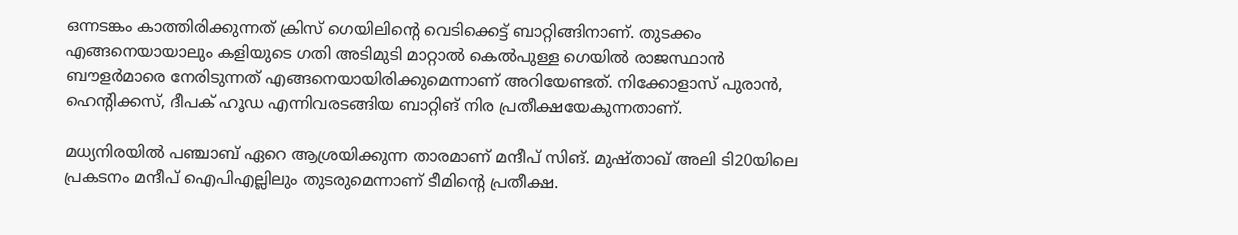ഒന്നടങ്കം കാത്തിരിക്കുന്നത് ക്രിസ് ഗെയിലിന്റെ വെടിക്കെട്ട് ബാറ്റിങ്ങിനാണ്. തുടക്കം എങ്ങനെയായാലും കളിയുടെ ഗതി അടിമുടി മാറ്റാല്‍ കെല്‍പുള്ള ഗെയില്‍ രാജസ്ഥാന്‍ ബൗളര്‍മാരെ നേരിടുന്നത് എങ്ങനെയായിരിക്കുമെന്നാണ് അറിയേണ്ടത്. നിക്കോളാസ് പുരാന്‍, ഹെന്റിക്കസ്, ദീപക് ഹൂഡ എന്നിവരടങ്ങിയ ബാറ്റിങ് നിര പ്രതീക്ഷയേകുന്നതാണ്.

മധ്യനിരയില്‍ പഞ്ചാബ് ഏറെ ആശ്രയിക്കുന്ന താരമാണ് മന്ദീപ് സിങ്. മുഷ്താഖ് അലി ടി20യിലെ പ്രകടനം മന്ദീപ് ഐപിഎല്ലിലും തുടരുമെന്നാണ് ടീമിന്റെ പ്രതീക്ഷ.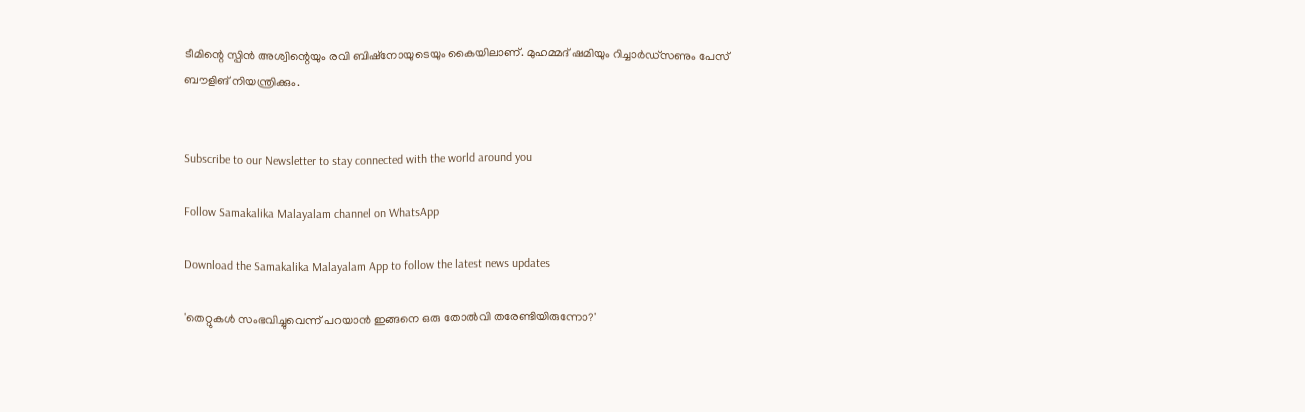ടീമിന്റെ സ്പിന്‍ അശ്വിന്റെയും രവി ബിഷ്‌നോയുടെയും കൈയിലാണ്. മുഹമ്മദ് ഷമിയും റിച്ചാര്‍ഡ്‌സണും പേസ് ബൗളിങ് നിയന്ത്രിക്കും.


Subscribe to our Newsletter to stay connected with the world around you

Follow Samakalika Malayalam channel on WhatsApp

Download the Samakalika Malayalam App to follow the latest news updates

'തെറ്റുകള്‍ സംഭവിച്ചുവെന്ന് പറയാന്‍ ഇങ്ങനെ ഒരു തോല്‍വി തരേണ്ടിയിരുന്നോ?'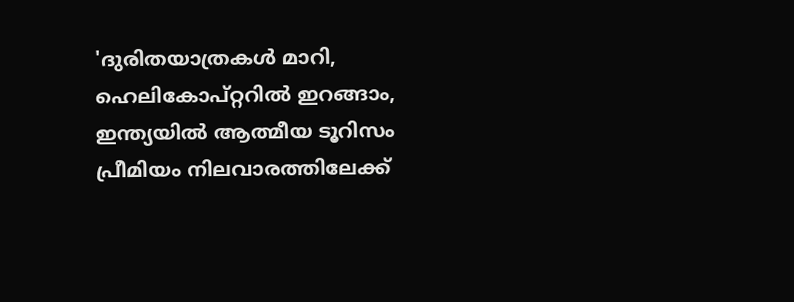'ദുരിതയാത്രകള്‍ മാറി, ഹെലികോപ്റ്ററില്‍ ഇറങ്ങാം, ഇന്ത്യയില്‍ ആത്മീയ ടൂറിസം പ്രീമിയം നിലവാരത്തിലേക്ക്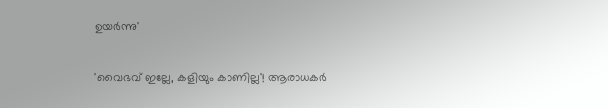ഉയര്‍ന്നു'

'വൈഭവ് ഇല്ലേ, കളിയും കാണില്ല'! ആരാധകർ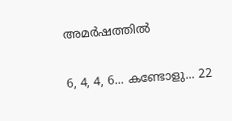അമർഷത്തിൽ

6, 4, 4, 6... കണ്ടോളു... 22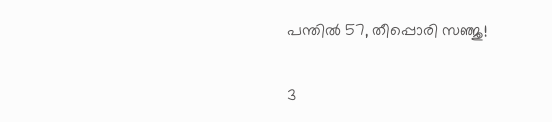പന്തില്‍ 57, തീപ്പൊരി സഞ്ജു!

3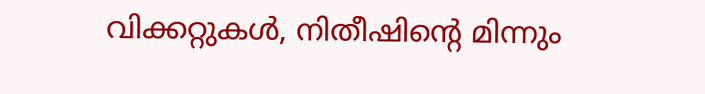വിക്കറ്റുകള്‍, നിതീഷിന്റെ മിന്നും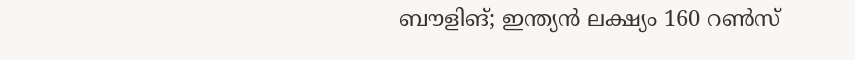ബൗളിങ്; ഇന്ത്യന്‍ ലക്ഷ്യം 160 റണ്‍സ്